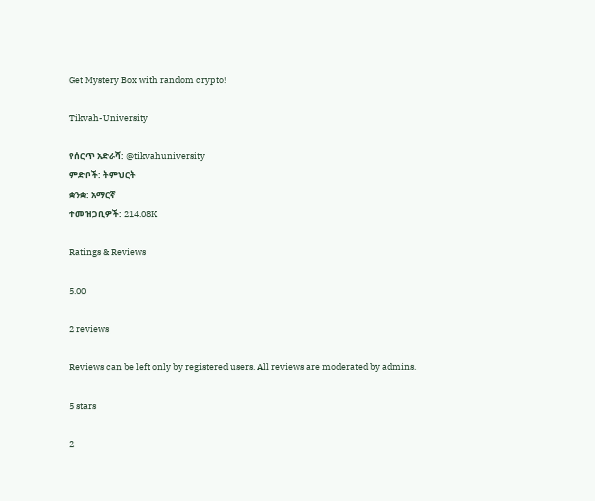Get Mystery Box with random crypto!

Tikvah-University

የሰርጥ አድራሻ: @tikvahuniversity
ምድቦች: ትምህርት
ቋንቋ: አማርኛ
ተመዝጋቢዎች: 214.08K

Ratings & Reviews

5.00

2 reviews

Reviews can be left only by registered users. All reviews are moderated by admins.

5 stars

2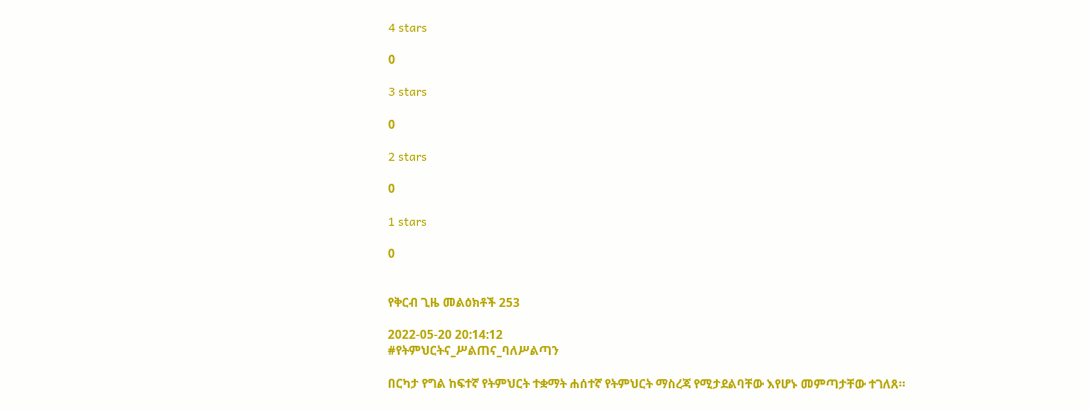4 stars

0

3 stars

0

2 stars

0

1 stars

0


የቅርብ ጊዜ መልዕክቶች 253

2022-05-20 20:14:12
#የትምህርትና_ሥልጠና_ባለሥልጣን

በርካታ የግል ከፍተኛ የትምህርት ተቋማት ሐሰተኛ የትምህርት ማስረጃ የሚታደልባቸው እየሆኑ መምጣታቸው ተገለጸ።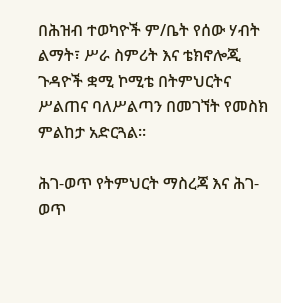በሕዝብ ተወካዮች ም/ቤት የሰው ሃብት ልማት፣ ሥራ ስምሪት እና ቴክኖሎጂ ጉዳዮች ቋሚ ኮሚቴ በትምህርትና ሥልጠና ባለሥልጣን በመገኘት የመስክ ምልከታ አድርጓል።

ሕገ-ወጥ የትምህርት ማስረጃ እና ሕገ-ወጥ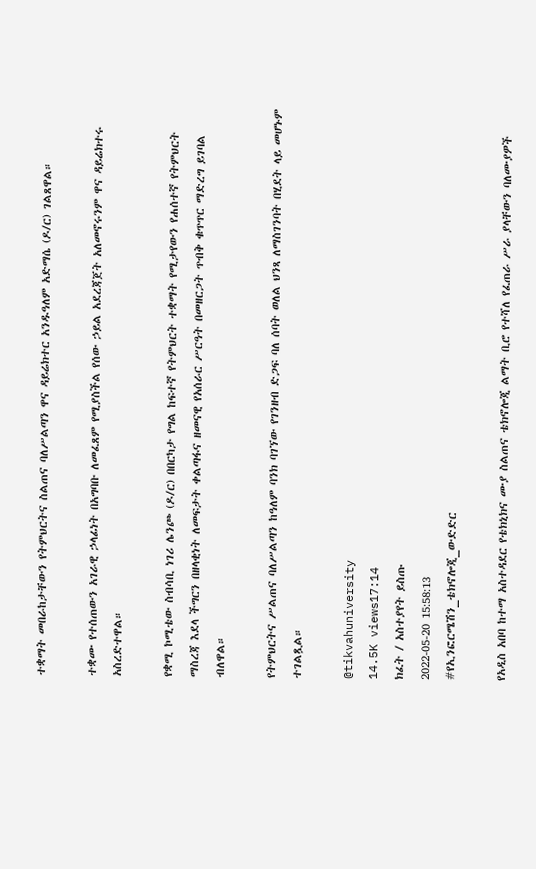ተቋማት መበራከታቸውን የትምህርትና ስልጠና ባለሥልጣን ዋና ዳይሬክተር አንዱዓለም አድማሴ (ዶ/ር) ገልጸዋል።

ተቋሙ የተሰጠውን አገራዊ ኃላፊነት በአግባቡ ለመፈጸም የሚያስችል የሰው ኃይል አደረጃጀት አለመኖሩንም ዋና ዳይሬክተሩ አስረድተዋል።

የቋሚ ኮሚቴው ስብሳቢ ነገሪ ሌንጮ (ዶ/ር) በበርካታ የግል ከፍተኛ የትምህርት ተቋማት የሚታየውን የሐሰተኛ የትምህርት ማስረጃ እደላ ችግርን በዘላቂነት ለመፍታት ቀልጣፋና ዘመናዊ የአሰራር ሥርዓት በመዘርጋት ጥብቅ ቁጥጥር ማድረግ ይገባል ብለዋል።

የትምህርትና ሥልጠና ባለሥልጣን ከዓለም ባንክ ባገኘው የገንዘብ ድጋፍ ባለ ሰባት ወለል ህንጻ ለማስገንባት በሂደት ላይ መሆኑም ተገልጿል።

@tikvahuniversity
14.5K views17:14
ክፈት / አስተያየት ይስጡ
2022-05-20 15:58:13
#የኢንፎርሜሽን_ቴክኖሎጂ_ውድድር

የአዲስ አበባ ከተማ አስተዳደር የቴክኒክና ሙያ ስልጠና ቴክኖሎጂ ልማት ቢሮ የተሻለ የፈጠራ ሥራ ያላቸውን ባለሙያዎች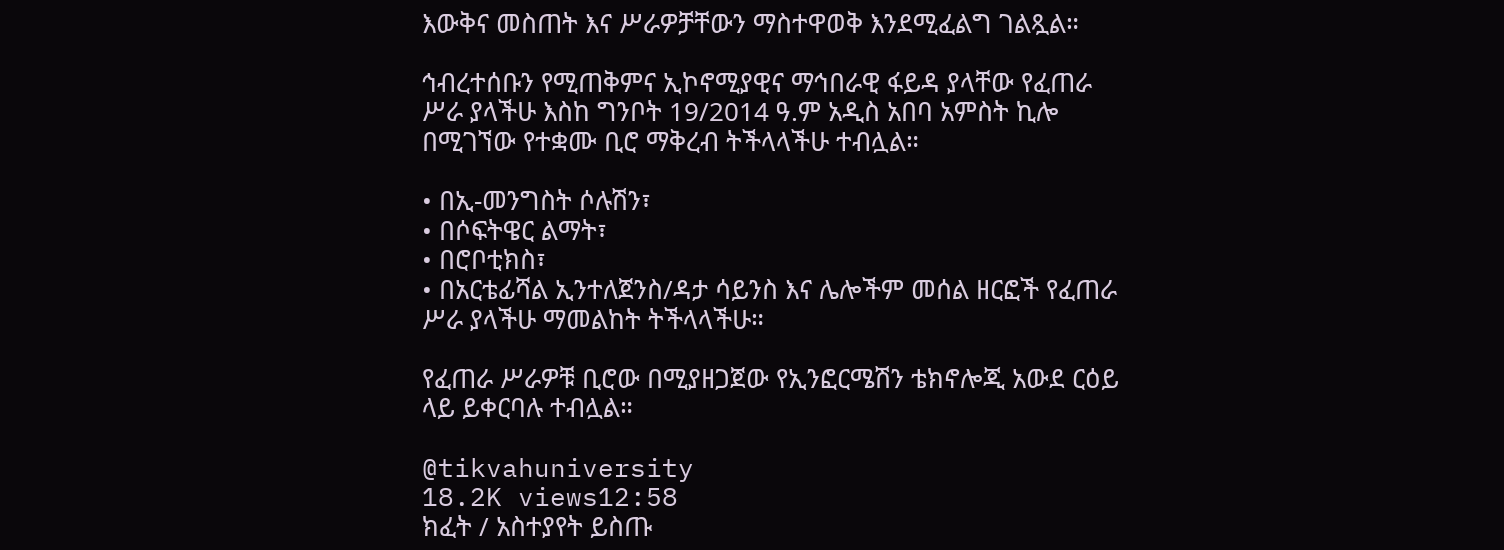እውቅና መስጠት እና ሥራዎቻቸውን ማስተዋወቅ እንደሚፈልግ ገልጿል።

ኅብረተሰቡን የሚጠቅምና ኢኮኖሚያዊና ማኅበራዊ ፋይዳ ያላቸው የፈጠራ ሥራ ያላችሁ እስከ ግንቦት 19/2014 ዓ.ም አዲስ አበባ አምስት ኪሎ በሚገኘው የተቋሙ ቢሮ ማቅረብ ትችላላችሁ ተብሏል።

• በኢ-መንግስት ሶሉሽን፣
• በሶፍትዌር ልማት፣
• በሮቦቲክስ፣
• በአርቴፊሻል ኢንተለጀንስ/ዳታ ሳይንስ እና ሌሎችም መሰል ዘርፎች የፈጠራ ሥራ ያላችሁ ማመልከት ትችላላችሁ።

የፈጠራ ሥራዎቹ ቢሮው በሚያዘጋጀው የኢንፎርሜሽን ቴክኖሎጂ አውደ ርዕይ ላይ ይቀርባሉ ተብሏል።

@tikvahuniversity
18.2K views12:58
ክፈት / አስተያየት ይስጡ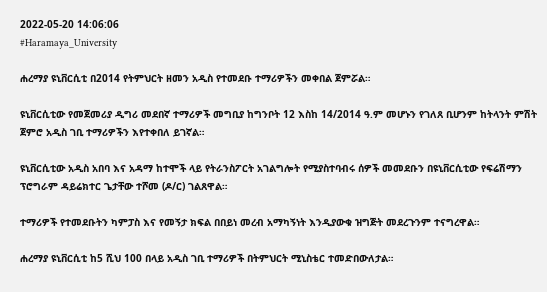2022-05-20 14:06:06
#Haramaya_University

ሐረማያ ዩኒቨርሲቲ በ2014 የትምህርት ዘመን አዲስ የተመደቡ ተማሪዎችን መቀበል ጀምሯል።

ዩኒቨርሲቲው የመጀመሪያ ዲግሪ መደበኛ ተማሪዎች መግቢያ ከግንቦት 12 እስከ 14/2014 ዓ.ም መሆኑን የገለጸ ቢሆንም ከትላንት ምሽት ጀምሮ አዲስ ገቢ ተማሪዎችን እየተቀበለ ይገኛል።

ዩኒቨርሲቲው አዲስ አበባ እና አዳማ ከተሞች ላይ የትራንስፖርት አገልግሎት የሚያስተባብሩ ሰዎች መመደቡን በዩኒቨርሲቲው የፍሬሽማን ፕሮግራም ዳይሬክተር ጌታቸው ተሾመ (ዶ/ር) ገልጸዋል።

ተማሪዎች የተመደቡትን ካምፓስ እና የመኝታ ክፍል በበይነ መረብ አማካኝነት እንዲያውቁ ዝግጅት መደረጉንም ተናግረዋል።

ሐረማያ ዩኒቨርሲቲ ከ5 ሺህ 100 በላይ አዲስ ገቢ ተማሪዎች በትምህርት ሚኒስቴር ተመድበውለታል።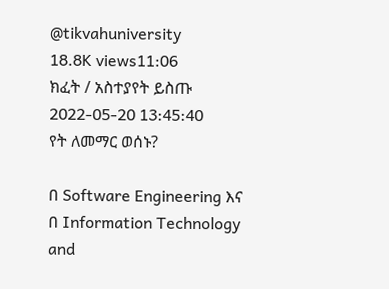@tikvahuniversity
18.8K views11:06
ክፈት / አስተያየት ይስጡ
2022-05-20 13:45:40
የት ለመማር ወሰኑ?

በ Software Engineering እና በ Information Technology and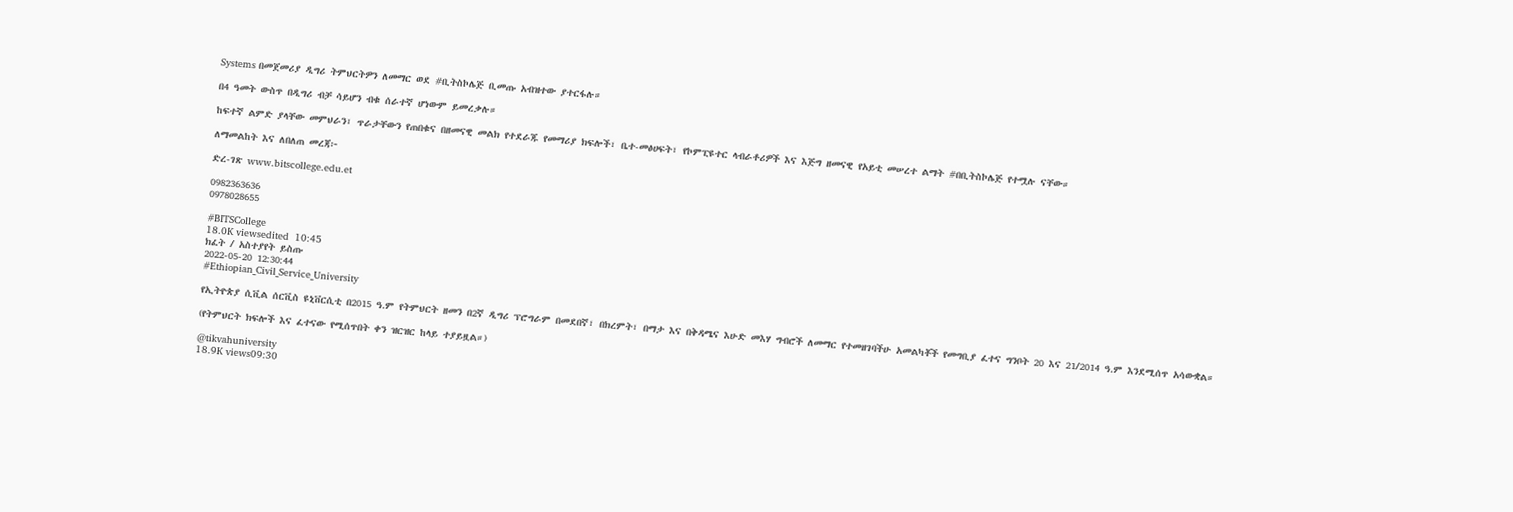Systems በመጀመሪያ ዲግሪ ትምህርትዎን ለመማር ወደ #ቢትስኮሌጅ ቢመጡ አብዝተው ያተርፋሉ።

በ4 ዓመት ውስጥ በዲግሪ ብቻ ሳይሆን ብቁ ሰራተኛ ሆነውም ይመረቃሉ።

ከፍተኛ ልምድ ያላቸው መምህራን፣ ጥራታቸውን የጠበቁና በዘመናዊ መልክ የተደራጁ የመማሪያ ክፍሎች፣ ቤተ-መፅሀፍት፣ የኮምፒዩተር ላብራቶሪዎች እና እጅግ ዘመናዊ የአይቲ መሠረተ ልማት #በቢትስኮሌጅ የተሟሉ ናቸው።

ለማመልከት እና ለበለጠ መረጃ፦

ድረ-ገጽ www.bitscollege.edu.et

0982363636
0978028655

#BITSCollege
18.0K viewsedited  10:45
ክፈት / አስተያየት ይስጡ
2022-05-20 12:30:44
#Ethiopian_Civil_Service_University

የኢትዮጵያ ሲቪል ሰርቪስ ዩኒቨርሲቲ በ2015 ዓ.ም የትምህርት ዘመን በ2ኛ ዲግሪ ፕሮግራም በመደበኛ፣ በክረምት፣ በማታ እና በቅዳሜና እሁድ መእሃ ግብሮች ለመማር የተመዘገባችሁ አመልካቾች የመግቢያ ፈተና ግንቦት 20 እና 21/2014 ዓ.ም እንደሚሰጥ አሳውቋል።

(የትምህርት ክፍሎች እና ፈተናው የሚሰጥበት ቀን ዝርዝር ከላይ ተያይዟል።)

@tikvahuniversity
18.9K views09:30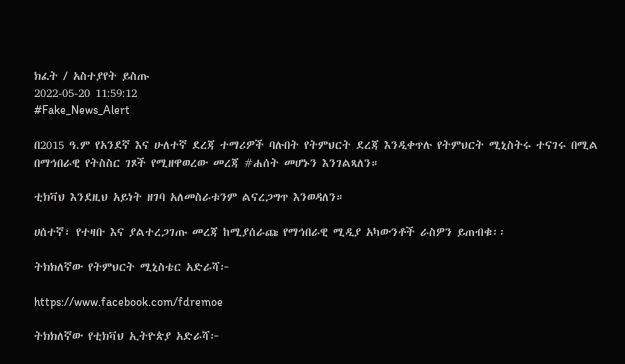ክፈት / አስተያየት ይስጡ
2022-05-20 11:59:12
#Fake_News_Alert

በ2015 ዓ.ም የአንደኛ እና ሁለተኛ ደረጃ ተማሪዎች ባሉበት የትምህርት ደረጃ እንዲቀጥሉ የትምህርት ሚኒስትሩ ተናገሩ በሚል በማኅበራዊ የትስስር ገጾች የሚዘዋወረው መረጃ #ሐሰት መሆኑን እንገልጻለን።

ቲክቫህ እንደዚህ አይነት ዘገባ አለመስራቱንም ልናረጋግጥ እንወዳለን።

ሀሰተኛ፣ የተዛቡ እና ያልተረጋገጡ መረጃ ከሚያሰራጩ የማኅበራዊ ሚዲያ አካውንቶች ራስዎን ይጠብቁ፡፡

ትክክለኛው የትምህርት ሚኒስቴር አድራሻ፦

https://www.facebook.com/fdremoe

ትክክለኛው የቲክቫህ ኢትዮጵያ አድራሻ፦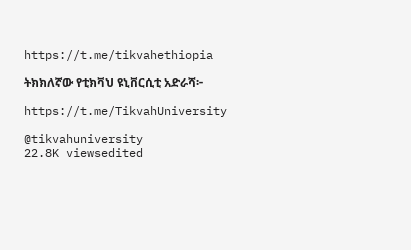https://t.me/tikvahethiopia

ትክክለኛው የቲክቫህ ዩኒቨርሲቲ አድራሻ፦

https://t.me/TikvahUniversity

@tikvahuniversity
22.8K viewsedited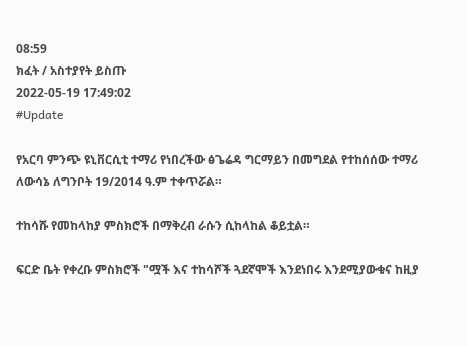08:59
ክፈት / አስተያየት ይስጡ
2022-05-19 17:49:02
#Update

የአርባ ምንጭ ዩኒቨርሲቲ ተማሪ የነበረችው ፅጌሬዳ ግርማይን በመግደል የተከሰሰው ተማሪ ለውሳኔ ለግንቦት 19/2014 ዓ.ም ተቀጥሯል።

ተከሳሹ የመከላከያ ምስክሮች በማቅረብ ራሱን ሲከላከል ቆይቷል።

ፍርድ ቤት የቀረቡ ምስክሮች "ሟች እና ተከሳሾች ጓደኛሞች እንደነበሩ እንደሚያውቁና ከዚያ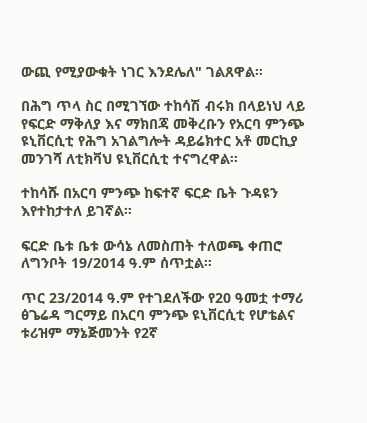ውጪ የሚያውቁት ነገር እንደሌለ" ገልጸዋል።

በሕግ ጥላ ስር በሚገኘው ተከሳሽ ብሩክ በላይነህ ላይ የፍርድ ማቅለያ እና ማክበጃ መቅረቡን የአርባ ምንጭ ዩኒቨርሲቲ የሕግ አገልግሎት ዳይሬክተር አቶ መርኪያ መንገሻ ለቲክቫህ ዩኒቨርሲቲ ተናግረዋል።

ተከሳሹ በአርባ ምንጭ ከፍተኛ ፍርድ ቤት ጉዳዩን እየተከታተለ ይገኛል።

ፍርድ ቤቱ ቤቱ ውሳኔ ለመስጠት ተለወጫ ቀጠሮ ለግንቦት 19/2014 ዓ.ም ሰጥቷል።

ጥር 23/2014 ዓ.ም የተገደለችው የ20 ዓመቷ ተማሪ ፅጌሬዳ ግርማይ በአርባ ምንጭ ዩኒቨርሲቲ የሆቴልና ቱሪዝም ማኔጅመንት የ2ኛ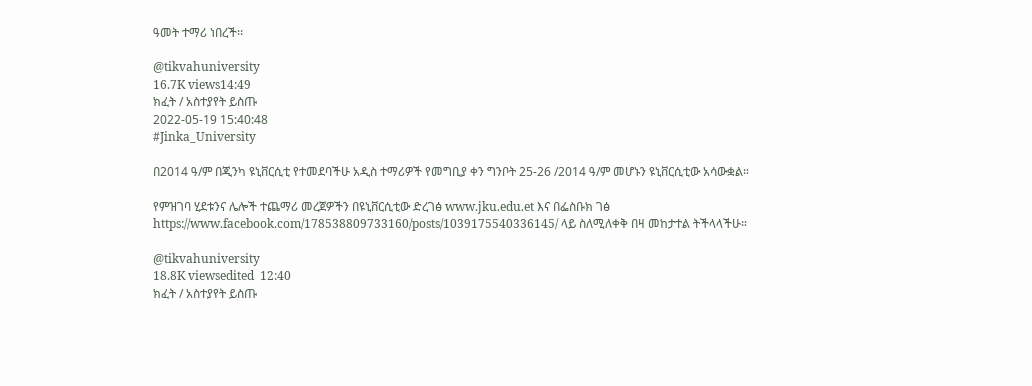ዓመት ተማሪ ነበረች፡፡

@tikvahuniversity
16.7K views14:49
ክፈት / አስተያየት ይስጡ
2022-05-19 15:40:48
#Jinka_University

በ2014 ዓ/ም በጂንካ ዩኒቨርሲቲ የተመደባችሁ አዲስ ተማሪዎች የመግቢያ ቀን ግንቦት 25-26 /2014 ዓ/ም መሆኑን ዩኒቨርሲቲው አሳውቋል።

የምዝገባ ሂደቱንና ሌሎች ተጨማሪ መረጀዎችን በዩኒቨርሲቲው ድረገፅ www.jku.edu.et እና በፌስቡክ ገፅ
https://www.facebook.com/178538809733160/posts/1039175540336145/ ላይ ስለሚለቀቅ በዛ መከታተል ትችላላችሁ።

@tikvahuniversity
18.8K viewsedited  12:40
ክፈት / አስተያየት ይስጡ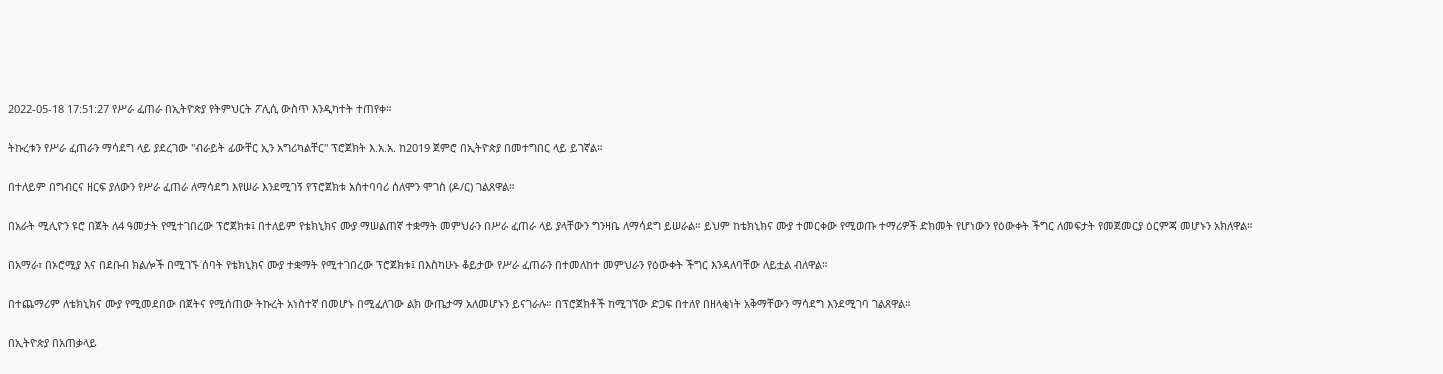2022-05-18 17:51:27 የሥራ ፈጠራ በኢትዮጵያ የትምህርት ፖሊሲ ውስጥ እንዲካተት ተጠየቀ።

ትኩረቱን የሥራ ፈጠራን ማሳደግ ላይ ያደረገው "ብራይት ፊውቸር ኢን አግሪካልቸር" ፕሮጀክት እ.አ.አ. ከ2019 ጀምሮ በኢትዮጵያ በመተግበር ላይ ይገኛል።

በተለይም በግብርና ዘርፍ ያለውን የሥራ ፈጠራ ለማሳደግ እየሠራ እንደሚገኝ የፕሮጀክቱ አስተባባሪ ሰለሞን ሞገስ (ዶ/ር) ገልጸዋል።

በአራት ሚሊዮን ዩሮ በጀት ለ4 ዓመታት የሚተገበረው ፕሮጀክቱ፤ በተለይም የቴክኒክና ሙያ ማሠልጠኛ ተቋማት መምህራን በሥራ ፈጠራ ላይ ያላቸውን ግንዛቤ ለማሳደግ ይሠራል። ይህም ከቴክኒክና ሙያ ተመርቀው የሚወጡ ተማሪዎች ድክመት የሆነውን የዕውቀት ችግር ለመፍታት የመጀመርያ ዕርምጃ መሆኑን አክለዋል።

በአማራ፣ በኦሮሚያ እና በደቡብ ክልሎች በሚገኙ ሰባት የቴክኒክና ሙያ ተቋማት የሚተገበረው ፕሮጀክቱ፤ በእስካሁኑ ቆይታው የሥራ ፈጠራን በተመለከተ መምህራን የዕውቀት ችግር እንዳለባቸው ለይቷል ብለዋል።

በተጨማሪም ለቴክኒክና ሙያ የሚመደበው በጀትና የሚሰጠው ትኩረት አነስተኛ በመሆኑ በሚፈለገው ልክ ውጤታማ አለመሆኑን ይናገራሉ። በፕሮጀክቶች ከሚገኘው ድጋፍ በተለየ በዘላቂነት አቅማቸውን ማሳደግ እንደሚገባ ገልጸዋል።

በኢትዮጵያ በአጠቃላይ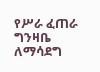የሥራ ፈጠራ ግንዛቤ ለማሳደግ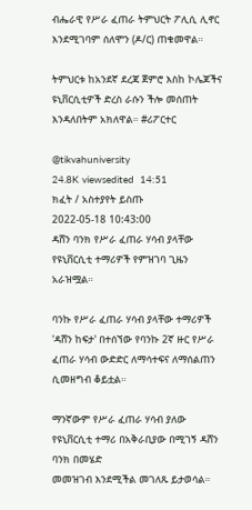ብሔራዊ የሥራ ፈጠራ ትምህርት ፖሊሲ ሊኖር እንደሚገባም ሰለሞን (ዶ/ር) ጠቁመዋል።

ትምህርቱ ከአንደኛ ደረጃ ጀምሮ እስከ ኮሌጆችና ዩኒቨርሲቲዎች ድረስ ራሱን ችሎ መሰጠት እንዳለበትም አክለዋል። #ሪፖርተር

@tikvahuniversity
24.8K viewsedited  14:51
ክፈት / አስተያየት ይስጡ
2022-05-18 10:43:00
ዳሸን ባንክ የሥራ ፈጠራ ሃሳብ ያላቸው የዩኒቨርሲቲ ተማሪዎች የምዝገባ ጊዜን አራዝሟል።

ባንኩ የሥራ ፈጠራ ሃሳብ ያላቸው ተማሪዎች 'ዳሸን ከፍታ' በተሰኘው የባንኩ 2ኛ ዙር የሥራ ፈጠራ ሃሳብ ውድድር ለማሳተፍና ለማሰልጠን ሲመዘግብ ቆይቷል።

ማንኛውም የሥራ ፈጠራ ሃሳብ ያለው የዩኒቨርሲቲ ተማሪ በአቅራቢያው በሚገኝ ዳሸን ባንክ በመሄድ
መመዝገብ እንደሚችል መገለጹ ይታወሳል።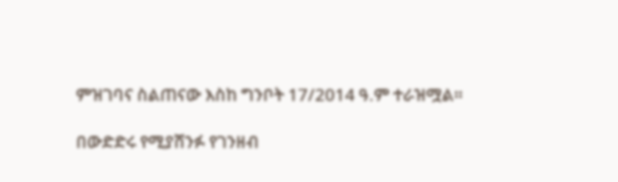ምዝገባና ስልጠናው እስከ ግንቦት 17/2014 ዓ.ም ተራዝሟል።

በውድድሩ የሚያሸንፉ የገንዘብ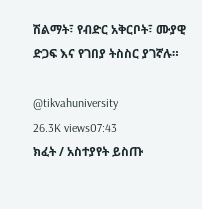ሽልማት፣ የብድር አቅርቦት፣ ሙያዊ ድጋፍ እና የገበያ ትስስር ያገኛሉ።

@tikvahuniversity
26.3K views07:43
ክፈት / አስተያየት ይስጡ